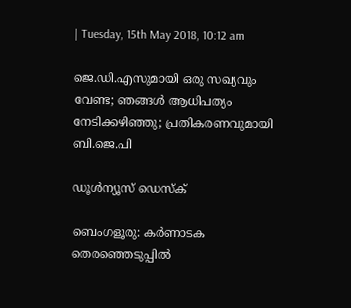| Tuesday, 15th May 2018, 10:12 am

ജെ.ഡി.എസുമായി ഒരു സഖ്യവും വേണ്ട; ഞങ്ങള്‍ ആധിപത്യം നേടിക്കഴിഞ്ഞു; പ്രതികരണവുമായി ബി.ജെ.പി

ഡൂള്‍ന്യൂസ് ഡെസ്‌ക്

ബെംഗളൂരു: കര്‍ണാടക തെരഞ്ഞെടുപ്പില്‍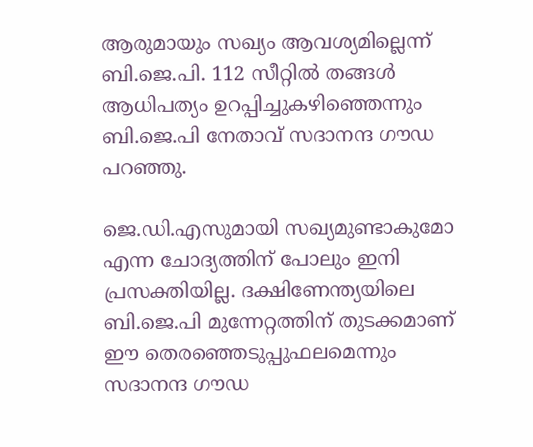ആരുമായും സഖ്യം ആവശ്യമില്ലെന്ന് ബി.ജെ.പി. 112 സീറ്റില്‍ തങ്ങള്‍ ആധിപത്യം ഉറപ്പിച്ചുകഴിഞ്ഞെന്നും ബി.ജെ.പി നേതാവ് സദാനന്ദ ഗൗഡ പറഞ്ഞു.

ജെ.ഡി.എസുമായി സഖ്യമുണ്ടാകുമോ എന്ന ചോദ്യത്തിന് പോലും ഇനി പ്രസക്തിയില്ല. ദക്ഷിണേന്ത്യയിലെ ബി.ജെ.പി മുന്നേറ്റത്തിന് തുടക്കമാണ് ഈ തെരഞ്ഞെടുപ്പുഫലമെന്നും സദാനന്ദ ഗൗഡ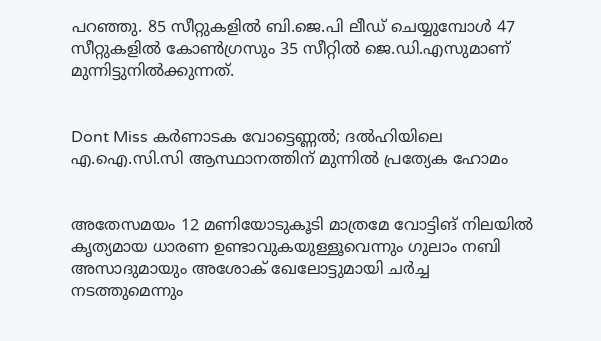പറഞ്ഞു. 85 സീറ്റുകളില്‍ ബി.ജെ.പി ലീഡ് ചെയ്യുമ്പോള്‍ 47 സീറ്റുകളില്‍ കോണ്‍ഗ്രസും 35 സീറ്റില്‍ ജെ.ഡി.എസുമാണ് മുന്നിട്ടുനില്‍ക്കുന്നത്.


Dont Miss കര്‍ണാടക വോട്ടെണ്ണല്‍; ദല്‍ഹിയിലെ എ.ഐ.സി.സി ആസ്ഥാനത്തിന് മുന്നില്‍ പ്രത്യേക ഹോമം


അതേസമയം 12 മണിയോടുകൂടി മാത്രമേ വോട്ടിങ് നിലയില്‍ കൃത്യമായ ധാരണ ഉണ്ടാവുകയുള്ളൂവെന്നും ഗുലാം നബി അസാദുമായും അശോക് ഖേലോട്ടുമായി ചര്‍ച്ച നടത്തുമെന്നും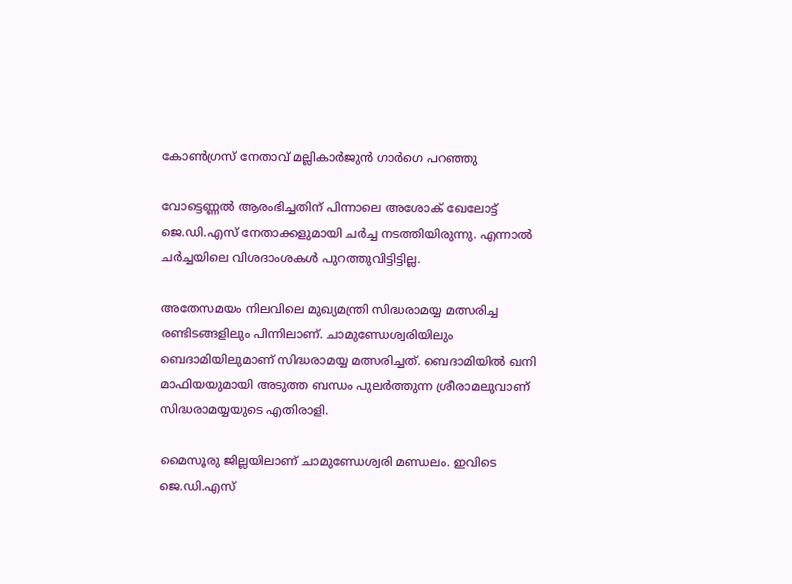കോണ്‍ഗ്രസ് നേതാവ് മല്ലികാര്‍ജുന്‍ ഗാര്‍ഗെ പറഞ്ഞു

വോട്ടെണ്ണല്‍ ആരംഭിച്ചതിന് പിന്നാലെ അശോക് ഖേലോട്ട് ജെ.ഡി.എസ് നേതാക്കളുമായി ചര്‍ച്ച നടത്തിയിരുന്നു. എന്നാല്‍ ചര്‍ച്ചയിലെ വിശദാംശകള്‍ പുറത്തുവിട്ടിട്ടില്ല.

അതേസമയം നിലവിലെ മുഖ്യമന്ത്രി സിദ്ധരാമയ്യ മത്സരിച്ച രണ്ടിടങ്ങളിലും പിന്നിലാണ്. ചാമുണ്ഡേശ്വരിയിലും ബെദാമിയിലുമാണ് സിദ്ധരാമയ്യ മത്സരിച്ചത്. ബെദാമിയില്‍ ഖനി മാഫിയയുമായി അടുത്ത ബന്ധം പുലര്‍ത്തുന്ന ശ്രീരാമലുവാണ് സിദ്ധരാമയ്യയുടെ എതിരാളി.

മൈസൂരു ജില്ലയിലാണ് ചാമുണ്ഡേശ്വരി മണ്ഡലം. ഇവിടെ ജെ.ഡി.എസ്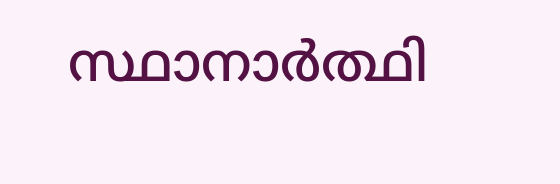സ്ഥാനാര്‍ത്ഥി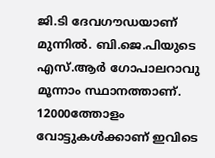ജി.ടി ദേവഗൗഡയാണ് മുന്നില്‍. ബി.ജെ.പിയുടെ എസ്.ആര്‍ ഗോപാലറാവു മൂന്നാം സ്ഥാനത്താണ്. 12000ത്തോളം വോട്ടുകള്‍ക്കാണ് ഇവിടെ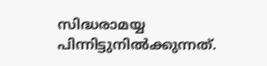സിദ്ധരാമയ്യ പിന്നിട്ടുനില്‍ക്കുന്നത്.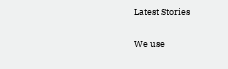Latest Stories

We use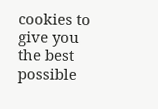cookies to give you the best possible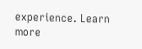experience. Learn more